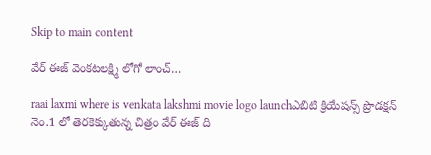Skip to main content

వేర్ ఈజ్ వెంకటలక్ష్మి లోగో లాంచ్…

raai laxmi where is venkata lakshmi movie logo launchఎబిటి క్రియేషన్స్ ప్రొడక్షన్ నెం.1 లో తెర‌కెక్కుతున్న చిత్రం వేర్ ఈజ్ ది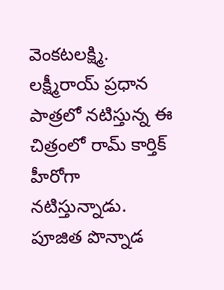వెంకటలక్ష్మి. లక్ష్మీరాయ్ ప్రధాన పాత్రలో నటిస్తున్న ఈ చిత్రంలో రామ్ కార్తిక్ హీరోగా న‌టిస్తున్నాడు. పూజిత పొన్నాడ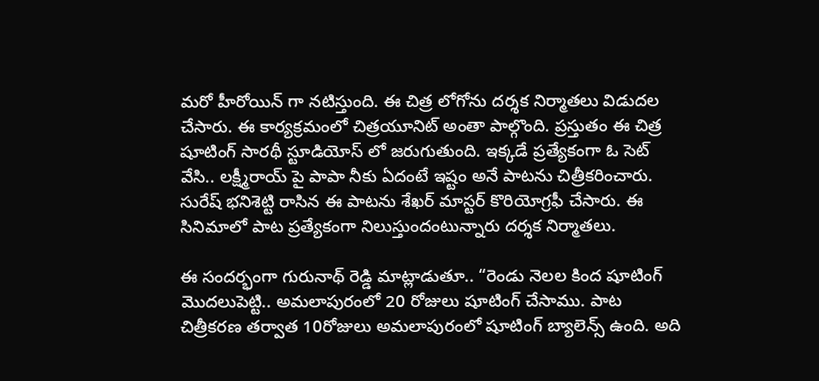మ‌రో హీరోయిన్ గా న‌టిస్తుంది. ఈ చిత్ర లోగోను ద‌ర్శ‌క నిర్మాత‌లు విడుద‌ల చేసారు. ఈ కార్య‌క్ర‌మంలో చిత్ర‌యూనిట్ అంతా పాల్గొంది. ప్ర‌స్తుతం ఈ చిత్ర షూటింగ్ సార‌థీ స్టూడియోస్ లో జ‌రుగుతుంది. ఇక్క‌డే ప్ర‌త్యేకంగా ఓ సెట్ వేసి.. ల‌క్ష్మీరాయ్ పై పాపా నీకు ఏదంటే ఇష్టం అనే పాట‌ను చిత్రీక‌రించారు. సురేష్ భ‌నిశెట్టి రాసిన ఈ పాట‌ను శేఖ‌ర్ మాస్ట‌ర్ కొరియోగ్ర‌ఫీ చేసారు. ఈ సినిమాలో పాట ప్ర‌త్యేకంగా నిలుస్తుందంటున్నారు ద‌ర్శ‌క నిర్మాత‌లు.

ఈ సంద‌ర్భంగా గురునాథ్ రెడ్డి మాట్లాడుతూ.. “రెండు నెలల కింద షూటింగ్ మొద‌లుపెట్టి.. అమలాపురంలో 20 రోజులు షూటింగ్ చేసాము. పాట చిత్రీక‌ర‌ణ త‌ర్వాత 10రోజులు అమలాపురంలో షూటింగ్ బ్యాలెన్స్ ఉంది. అది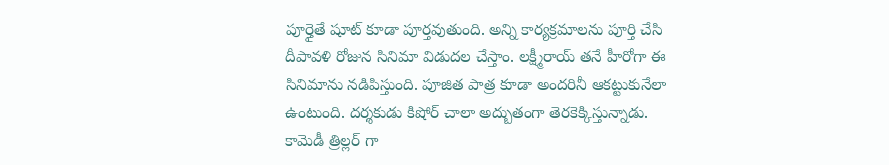పూర్తైతే షూట్ కూడా పూర్త‌వుతుంది. అన్ని కార్యక్రమాలను పూర్తి చేసి దీపావళి రోజున సినిమా విడుద‌ల చేస్తాం. ల‌క్ష్మీరాయ్ త‌నే హీరోగా ఈ సినిమాను న‌డిపిస్తుంది. పూజిత పాత్ర కూడా అందరినీ ఆకట్టుకునేలా ఉంటుంది. ద‌ర్శ‌కుడు కిషోర్ చాలా అద్బుతంగా తెర‌కెక్కిస్తున్నాడు. కామెడీ త్రిల్లర్ గా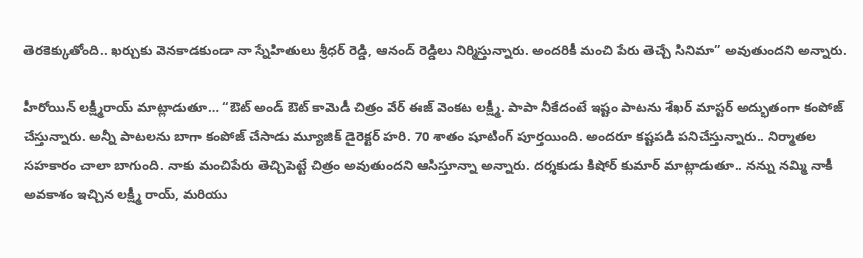తెరకెక్కుతోంది.. ఖర్చుకు వెనకాడకుండా నా స్నేహితులు శ్రీధర్ రెడ్డి, ఆనంద్ రెడ్డిలు నిర్మిస్తున్నారు. అందరికీ మంచి పేరు తెచ్చే సినిమా” అవుతుందని అన్నారు.

హీరోయిన్ లక్ష్మీరాయ్ మాట్లాడుతూ… “ఔట్ అండ్ ఔట్ కామెడీ చిత్రం వేర్ ఈజ్ వెంకట లక్ష్మీ. పాపా నీకేదంటే ఇష్టం పాట‌ను శేఖ‌ర్ మాస్ట‌ర్ అద్భుతంగా కంపోజ్ చేస్తున్నారు. అన్నీ పాటలను బాగా కంపోజ్ చేసాడు మ్యూజిక్ డైరెక్టర్ హరి. 70 శాతం షూటింగ్ పూర్తయింది. అందరూ కష్టపడి పనిచేస్తున్నారు.. నిర్మాతల సహకారం చాలా బాగుంది. నాకు మంచిపేరు తెచ్చిపెట్టే చిత్రం అవుతుందని ఆసిస్తూన్నా అన్నారు. దర్శకుడు కిషోర్ కుమార్ మాట్లాడుతూ.. నన్ను నమ్మి నాకీ అవకాశం ఇచ్చిన లక్ష్మీ రాయ్, మరియు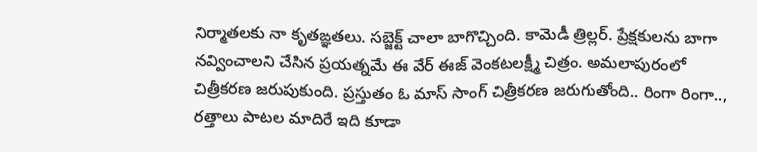నిర్మాతలకు నా కృతఙ్ఞతలు. సబ్జెక్ట్ చాలా బాగొచ్చింది. కామెడీ త్రిల్లర్. ప్రేక్షకులను బాగా నవ్వించాలని చేసిన ప్రయత్నమే ఈ వేర్ ఈజ్ వెంకటలక్ష్మీ చిత్రం. అమలాపురంలో చిత్రీక‌ర‌ణ జరుపుకుంది. ప్రస్తుతం ఓ మాస్ సాంగ్ చిత్రీకరణ జరుగుతోంది.. రింగా రింగా.., రత్తాలు పాటల‌ మాదిరే ఇది కూడా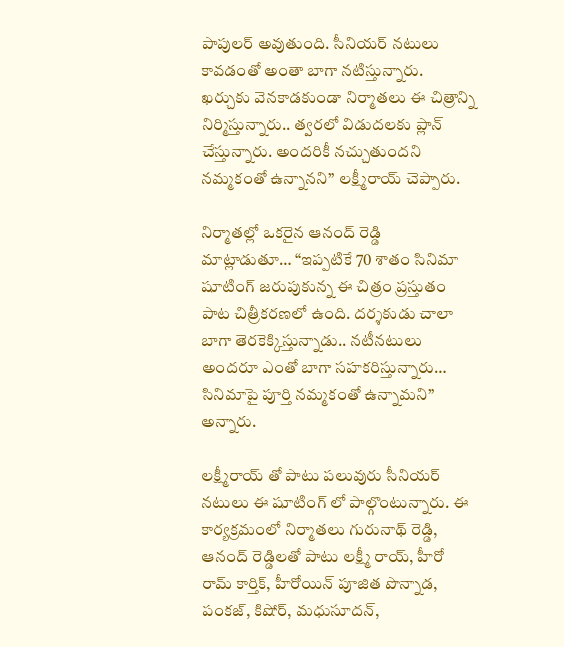పాపుల‌ర్ అవుతుంది. సీనియ‌ర్ న‌టులు కావ‌డంతో అంతా బాగా న‌టిస్తున్నారు. ఖ‌ర్చుకు వెన‌కాడ‌కుండా నిర్మాతలు ఈ చిత్రాన్ని నిర్మిస్తున్నారు.. త్వరలో విడుదలకు ప్లాన్ చేస్తున్నారు. అందరికీ నచ్చుతుందని నమ్మకంతో ఉన్నానని” ల‌క్ష్మీరాయ్ చెప్పారు.

నిర్మాతల్లో ఒకరైన ఆనంద్ రెడ్డి మాట్లాడుతూ… “ఇప్ప‌టికే 70 శాతం సినిమా షూటింగ్ జరుపుకున్న ఈ చిత్రం ప్రస్తుతం పాట‌ చిత్రీకరణలో ఉంది. ద‌ర్శ‌కుడు చాలా బాగా తెరకెక్కిస్తున్నాడు.. నటీనటులు అందరూ ఎంతో బాగా సహకరిస్తున్నారు… సినిమాపై పూర్తి నమ్మకంతో ఉన్నామని” అన్నారు.

ల‌క్ష్మీరాయ్ తో పాటు ప‌లువురు సీనియ‌ర్ న‌టులు ఈ షూటింగ్ లో పాల్గొంటున్నారు. ఈ కార్య‌క్ర‌మంలో నిర్మాత‌లు గురునాథ్ రెడ్డి, ఆనంద్ రెడ్డిల‌తో పాటు లక్ష్మీ రాయ్, హీరో రామ్ కార్తిక్, హీరోయిన్ పూజిత పొన్నాడ, పంకజ్, కిషోర్, మధుసూదన్,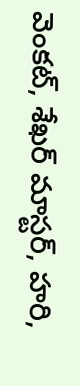వెంకట్, శేఖర్ మాస్టర్, హరి,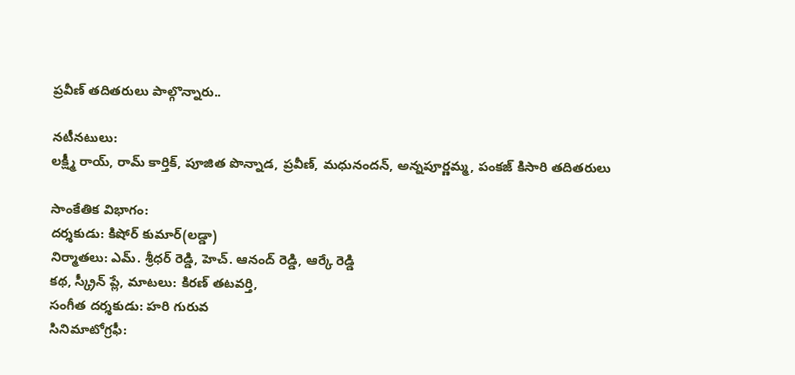ప్రవీణ్ తదితరులు పాల్గొన్నారు..

న‌టీన‌టులు:
లక్ష్మీ రాయ్, రామ్ కార్తిక్, పూజిత పొన్నాడ, ప్రవీణ్, మధునందన్, అన్నపూర్ణమ్మ, పంకజ్ కిసారి తదితరులు

సాంకేతిక విభాగం:
ద‌ర్శ‌కుడు: కిషోర్ కుమార్(లడ్డా)
నిర్మాతలు: ఎమ్. శ్రీధర్ రెడ్డి, హెచ్. ఆనంద్ రెడ్డి, ఆర్కే రెడ్డి
క‌థ‌, స్క్రీన్ ప్లే, మాట‌లు: కిరణ్ తటవర్తి,
సంగీత ద‌ర్శ‌కుడు: హరి గురువ
సినిమాటోగ్రఫీ: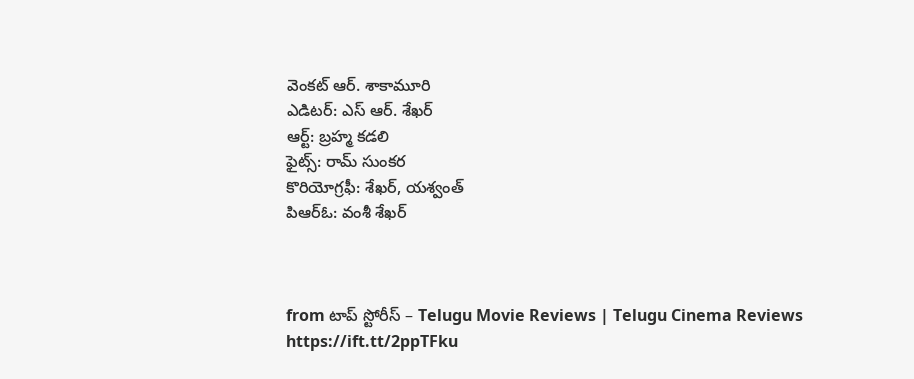వెంకట్ ఆర్. శాకామూరి
ఎడిటర్: ఎస్ ఆర్. శేఖర్
ఆర్ట్: బ్రహ్మ కడలి
ఫైట్స్: రామ్ సుంకర
కొరియోగ్రఫీ: శేఖర్, యశ్వంత్
పిఆర్ఓ: వ‌ంశీ శేఖ‌ర్



from టాప్ స్టోరీస్ – Telugu Movie Reviews | Telugu Cinema Reviews https://ift.tt/2ppTFku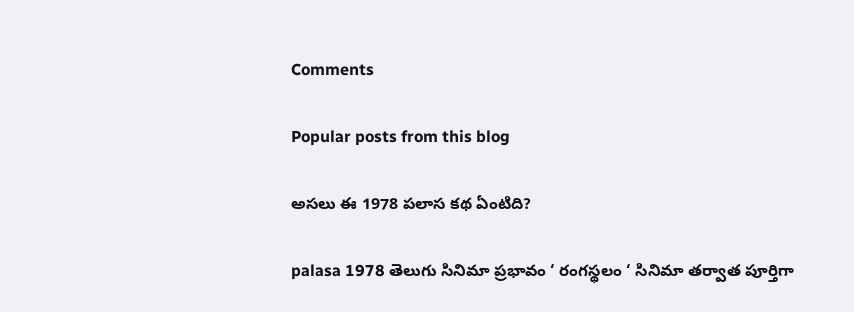Comments

Popular posts from this blog

అసలు ఈ 1978 పలాస కథ ఏంటిది?

palasa 1978 తెలుగు సినిమా ప్రభావం ‘ రంగస్థలం ‘ సినిమా తర్వాత పూర్తిగా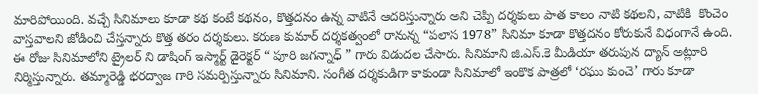మారిపోయింది. వచ్చే సినిమాలు కూడా కథ కంటే కథనం, కొత్తదనం ఉన్న వాటినే ఆదరిస్తున్నారు అని చెప్పి దర్శకులు పాత కాలం నాటి కథలని, వాటికి  కొంచెం వాస్తవాలని జోడించి చేస్తన్నారు కొత్త తరం దర్శకులు. కరుణ కుమార్ దర్శకత్వంలో రానున్న “పలాస 1978” సినిమా కూడా కొత్తదనం కోరుకునే విధంగానే ఉంది. ఈ రోజు సినిమాలోని ట్రైలర్ ని డాషింగ్ ఇస్మార్ట్ డైరెక్టర్ “ పూరి జగన్నాధ్ ” గారు విడుదల చేసారు. సినిమాని జి.ఎస్.కె మీడియా తరుపున ద్యాన్ అట్లూరి నిర్మిస్తున్నారు. తమ్మారెడ్డి భరద్వాజ గారి సమర్పిస్తున్నారు సినిమాని. సంగీత దర్శకుడిగా కాకుండా సినిమాలో ఇంకొక పాత్రలో ‘రఘు కుంచె’ గారు కూడా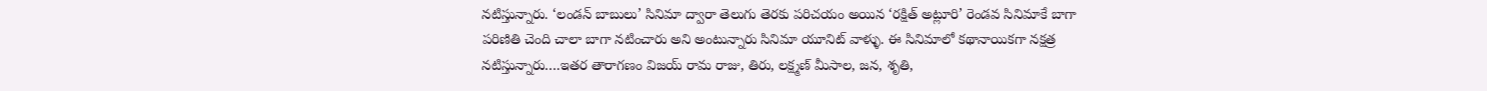నటిస్తున్నారు. ‘లండన్ బాబులు’ సినిమా ద్వారా తెలుగు తెరకు పరిచయం అయిన ‘రక్షిత్ అట్లూరి’ రెండవ సినిమాకే బాగా పరిణితి చెంది చాలా బాగా నటించారు అని అంటున్నారు సినిమా యూనిట్ వాళ్ళు. ఈ సినిమాలో కథానాయికగా నక్షత్ర నటిస్తున్నారు….ఇతర తారాగణం విజయ్ రామ రాజు, తిరు, లక్ష్మణ్ మీసాల, జన, శృతి,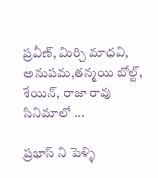ప్రవీణ్, మిర్చి మాధవి, అనుపమ,తన్మయి బోల్ట్, శేయిన్, రాజా రావు  సినిమాలో ...

ప్రభాస్ ని పెళ్ళి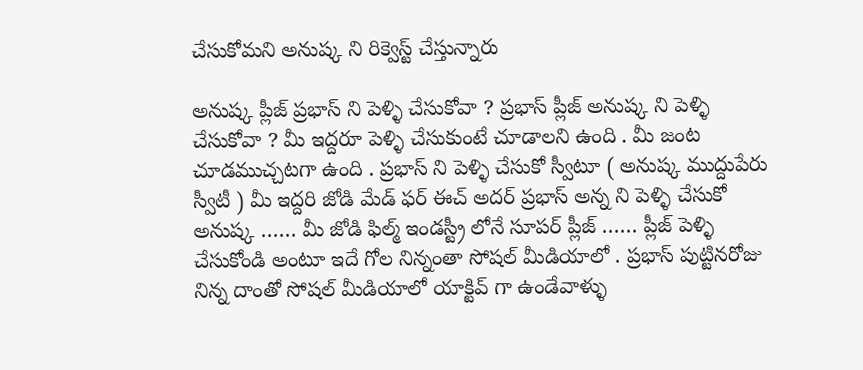చేసుకోమని అనుష్క ని రిక్వెస్ట్ చేస్తున్నారు

అనుష్క ప్లీజ్ ప్రభాస్ ని పెళ్ళి చేసుకోవా ? ప్రభాస్ ప్లీజ్ అనుష్క ని పెళ్ళి చేసుకోవా ? మీ ఇద్దరూ పెళ్ళి చేసుకుంటే చూడాలని ఉంది . మీ జంట చూడముచ్చటగా ఉంది . ప్రభాస్ ని పెళ్ళి చేసుకో స్వీటూ ( అనుష్క ముద్దుపేరు స్వీటీ ) మీ ఇద్దరి జోడి మేడ్ ఫర్ ఈచ్ అదర్ ప్రభాస్ అన్న ని పెళ్ళి చేసుకో అనుష్క …… మీ జోడి ఫిల్మ్ ఇండస్ట్రీ లోనే సూపర్ ప్లీజ్ …… ప్లీజ్ పెళ్ళి చేసుకోండి అంటూ ఇదే గోల నిన్నంతా సోషల్ మీడియాలో . ప్రభాస్ పుట్టినరోజు నిన్న దాంతో సోషల్ మీడియాలో యాక్టివ్ గా ఉండేవాళ్ళు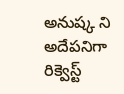అనుష్క ని అదేపనిగా రిక్వెస్ట్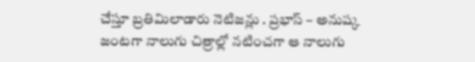చేస్తూ బ్రతిమిలాడారు నెటిజన్లు . ప్రభాస్ – అనుష్క జంటగా నాలుగు చిత్రాల్లో నటించగా ఆ నాలుగు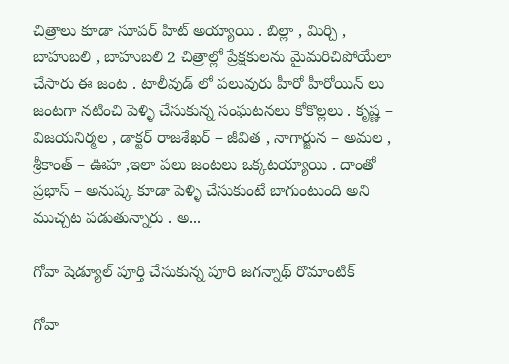చిత్రాలు కూడా సూపర్ హిట్ అయ్యాయి . బిల్లా , మిర్చి , బాహుబలి , బాహుబలి 2 చిత్రాల్లో ప్రేక్షకులను మైమరిచిపోయేలా చేసారు ఈ జంట . టాలీవుడ్ లో పలువురు హీరో హీరోయిన్ లు జంటగా నటించి పెళ్ళి చేసుకున్న సంఘటనలు కోకొల్లలు . కృష్ణ – విజయనిర్మల , డాక్టర్ రాజశేఖర్ – జీవిత , నాగార్జున – అమల , శ్రీకాంత్ – ఊహ ,ఇలా పలు జంటలు ఒక్కటయ్యాయి . దాంతో ప్రభాస్ – అనుష్క కూడా పెళ్ళి చేసుకుంటే బాగుంటుంది అని ముచ్చట పడుతున్నారు . అ...

గోవా షెడ్యూల్ పూర్తి చేసుకున్న పూరి జగన్నాథ్ రొమాంటిక్

గోవా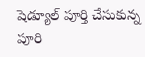షెడ్యూల్ పూర్తి చేసుకున్న పూరి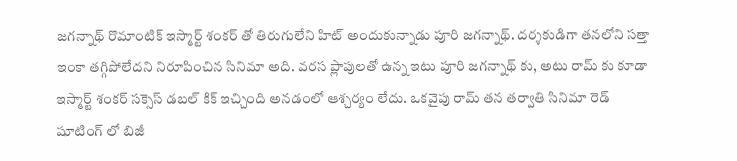జగన్నాథ్ రొమాంటిక్ ఇస్మార్ట్ శంకర్ తో తిరుగులేని హిట్ అందుకున్నాడు పూరి జగన్నాథ్. దర్శకుడిగా తనలోని సత్తా ఇంకా తగ్గిపోలేదని నిరూపించిన సినిమా అది. వరస ప్లాపులతో ఉన్న ఇటు పూరి జగన్నాథ్ కు, అటు రామ్ కు కూడా ఇస్మార్ట్ శంకర్ సక్సెస్ డబల్ కిక్ ఇచ్చింది అనడంలో ఆశ్చర్యం లేదు. ఒకవైపు రామ్ తన తర్వాతి సినిమా రెడ్ షూటింగ్ లో బిజీ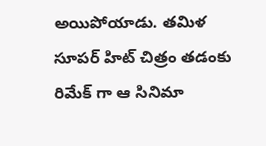అయిపోయాడు. తమిళ సూపర్ హిట్ చిత్రం తడంకు రిమేక్ గా ఆ సినిమా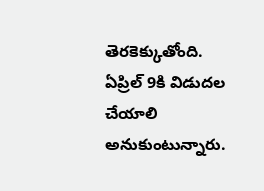తెరకెక్కుతోంది. ఏప్రిల్ 9కి విడుదల చేయాలి అనుకుంటున్నారు.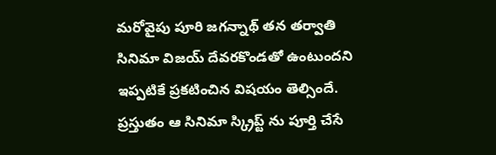మరోవైపు పూరి జగన్నాథ్ తన తర్వాతి సినిమా విజయ్ దేవరకొండతో ఉంటుందని ఇప్పటికే ప్రకటించిన విషయం తెల్సిందే. ప్రస్తుతం ఆ సినిమా స్క్రిప్ట్ ను పూర్తి చేసే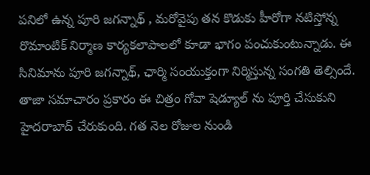పనిలో ఉన్న పూరి జగన్నాథ్ , మరోవైపు తన కొడుకు హీరోగా నటిస్తోన్న రొమాంటిక్ నిర్మాణ కార్యకలాపాలలో కూడా భాగం పంచుకుంటున్నాడు. ఈ సినిమాను పూరి జగన్నాథ్, ఛార్మి సంయుక్తంగా నిర్మిస్తున్న సంగతి తెల్సిందే. తాజా సమాచారం ప్రకారం ఈ చిత్రం గోవా షెడ్యూల్ ను పూర్తి చేసుకుని హైదరాబాద్ చేరుకుంది. గత నెల రోజుల నుండి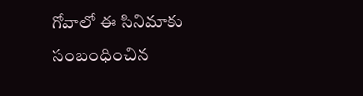గోవాలో ఈ సినిమాకు సంబంధించిన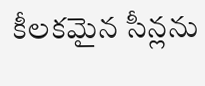కీలకమైన సీన్లను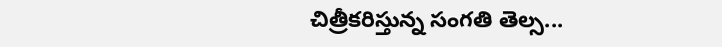చిత్రీకరిస్తున్న సంగతి తెల్స...